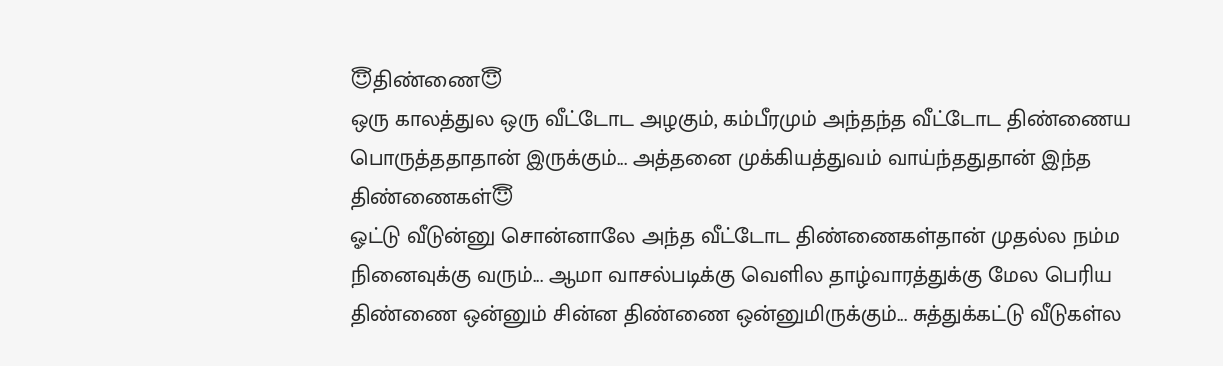😇திண்ணை😇
ஒரு காலத்துல ஒரு வீட்டோட அழகும், கம்பீரமும் அந்தந்த வீட்டோட திண்ணைய பொருத்ததாதான் இருக்கும்... அத்தனை முக்கியத்துவம் வாய்ந்ததுதான் இந்த திண்ணைகள்😇
ஓட்டு வீடுன்னு சொன்னாலே அந்த வீட்டோட திண்ணைகள்தான் முதல்ல நம்ம நினைவுக்கு வரும்... ஆமா வாசல்படிக்கு வெளில தாழ்வாரத்துக்கு மேல பெரிய திண்ணை ஒன்னும் சின்ன திண்ணை ஒன்னுமிருக்கும்... சுத்துக்கட்டு வீடுகள்ல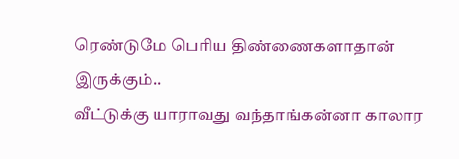ரெண்டுமே பெரிய திண்ணைகளாதான் இருக்கும்..
வீட்டுக்கு யாராவது வந்தாங்கன்னா காலார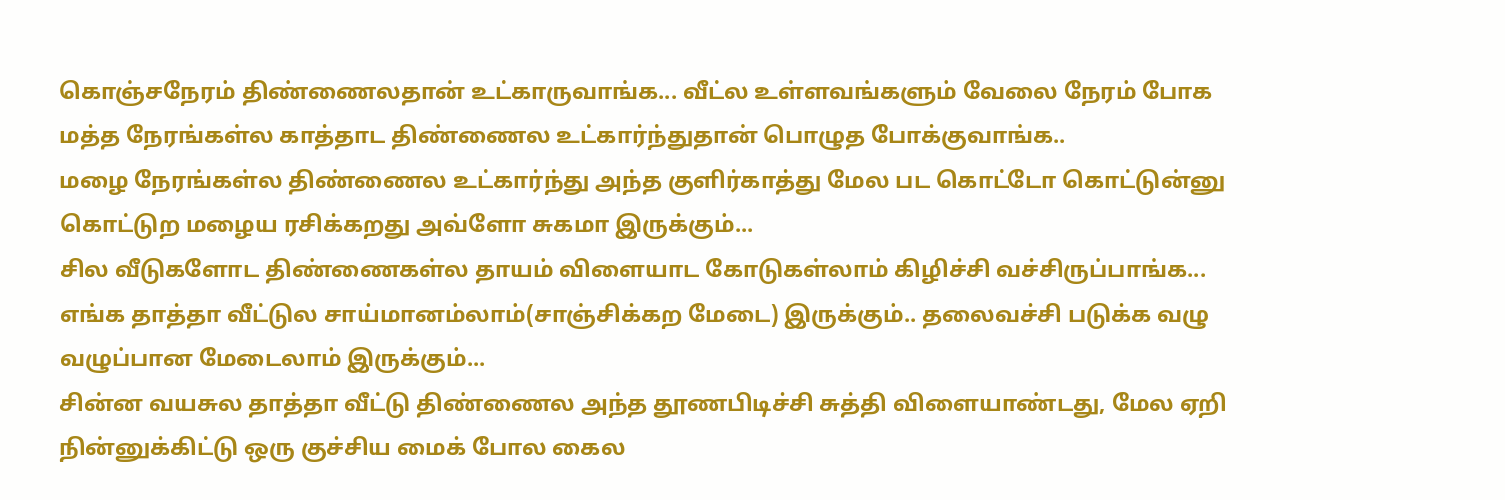கொஞ்சநேரம் திண்ணைலதான் உட்காருவாங்க... வீட்ல உள்ளவங்களும் வேலை நேரம் போக மத்த நேரங்கள்ல காத்தாட திண்ணைல உட்கார்ந்துதான் பொழுத போக்குவாங்க..
மழை நேரங்கள்ல திண்ணைல உட்கார்ந்து அந்த குளிர்காத்து மேல பட கொட்டோ கொட்டுன்னு கொட்டுற மழைய ரசிக்கறது அவ்ளோ சுகமா இருக்கும்...
சில வீடுகளோட திண்ணைகள்ல தாயம் விளையாட கோடுகள்லாம் கிழிச்சி வச்சிருப்பாங்க... எங்க தாத்தா வீட்டுல சாய்மானம்லாம்(சாஞ்சிக்கற மேடை) இருக்கும்.. தலைவச்சி படுக்க வழு வழுப்பான மேடைலாம் இருக்கும்...
சின்ன வயசுல தாத்தா வீட்டு திண்ணைல அந்த தூணபிடிச்சி சுத்தி விளையாண்டது, மேல ஏறி நின்னுக்கிட்டு ஒரு குச்சிய மைக் போல கைல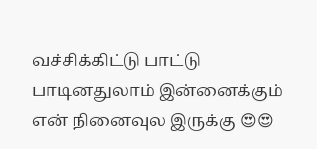வச்சிக்கிட்டு பாட்டு பாடினதுலாம் இன்னைக்கும் என் நினைவுல இருக்கு 😍😍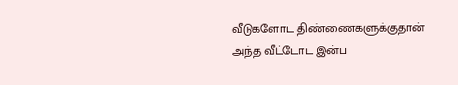வீடுகளோட திண்ணைகளுக்குதான் அந்த வீட்டோட இன்ப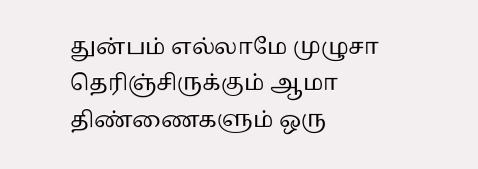துன்பம் எல்லாமே முழுசா தெரிஞ்சிருக்கும் ஆமா திண்ணைகளும் ஒரு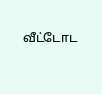வீட்டோட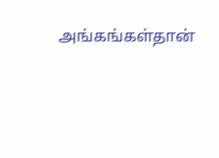அங்கங்கள்தான்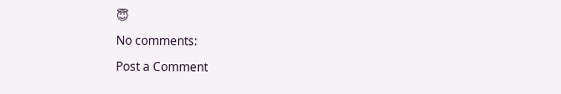😇
No comments:
Post a Comment